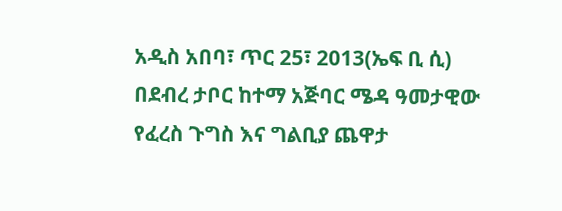አዲስ አበባ፣ ጥር 25፣ 2013(ኤፍ ቢ ሲ) በደብረ ታቦር ከተማ አጅባር ሜዳ ዓመታዊው የፈረስ ጉግስ እና ግልቢያ ጨዋታ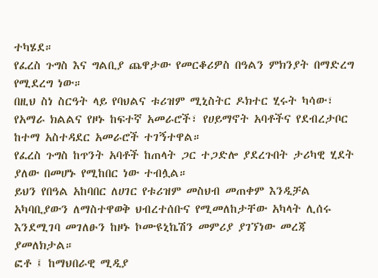ተካሄደ።
የፈረስ ጉግስ እና ግልቢያ ጨዋታው የመርቆሪዎስ በዓልን ምክንያት በማድረግ የሚደረግ ነው።
በዚህ ስነ ስርዓት ላይ የባህልና ቱሪዝም ሚኒስትር ዶክተር ሂሩት ካሳው፣ የአማራ ክልልና የዞኑ ከፍተኛ አመራሮች፣ የሀይማኖት አባቶችና የደብረታቦር ከተማ አስተዳደር አመራሮች ተገኝተዋል።
የፈረስ ጉግስ ከጥንት አባቶች ከጠላት ጋር ተጋድሎ ያደረጉበት ታሪካዊ ሂደት ያለው በመሆኑ የሚከበር ነው ተብሏል።
ይህን የበዓል አከባበር ለሀገር የቱሪዝም መስህብ መጠቀም እንዲቻል አካባቢያውን ለማስተዋወቅ ህብረተሰቡና የሚመለከታቸው አካላት ሊሰሩ እንደሚገባ መገለፁን ከዞኑ ኮሙዩኒኬሽን መምሪያ ያገኘነው መረጃ ያመለክታል።
ፎቶ ፤ ከማህበራዊ ሚዲያ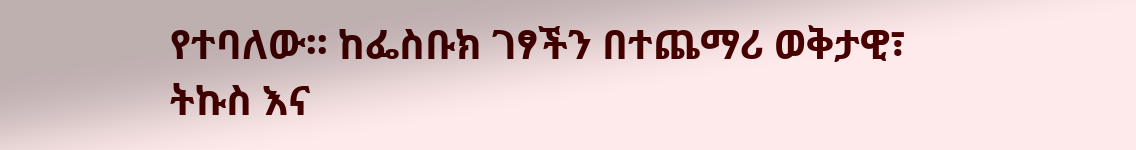የተባለው፡፡ ከፌስቡክ ገፃችን በተጨማሪ ወቅታዊ፣ ትኩስ እና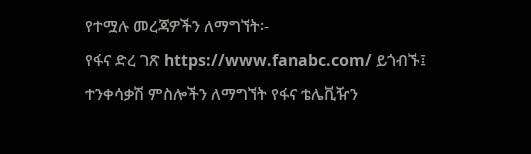የተሟሉ መረጃዎችን ለማግኘት፡-
የፋና ድረ ገጽ https://www.fanabc.com/ ይጎብኙ፤
ተንቀሳቃሽ ምስሎችን ለማግኘት የፋና ቴሌቪዥን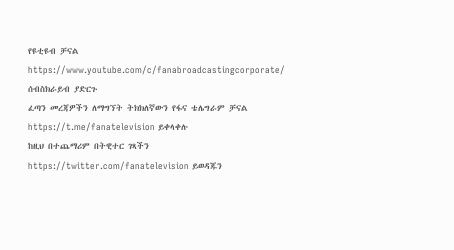የዩቲዩብ ቻናል https://www.youtube.com/c/fanabroadcastingcorporate/ ሰብስክራይብ ያድርጉ
ፈጣን መረጃዎችን ለማግኘት ትክክለኛውን የፋና ቴሌግራም ቻናል https://t.me/fanatelevision ይቀላቀሉ
ከዚህ በተጨማሪም በትዊተር ገጻችን https://twitter.com/fanatelevision ይወዳጁን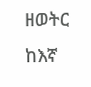ዘወትር ከእኛ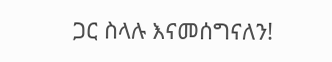ጋር ስላሉ እናመሰግናለን!